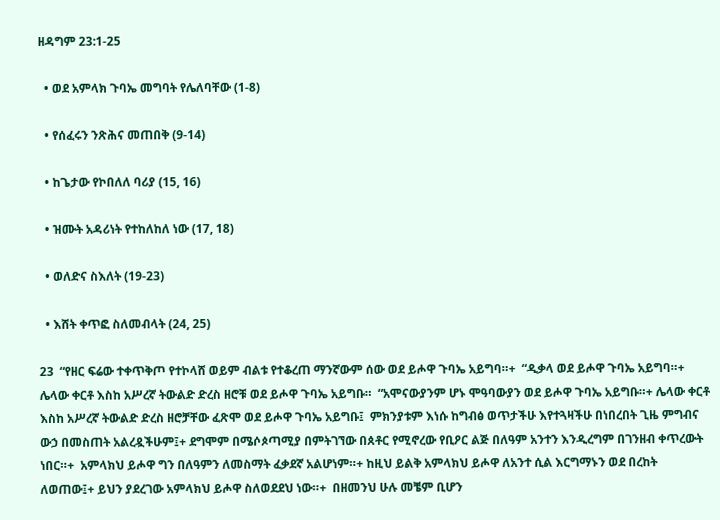ዘዳግም 23:1-25

  • ወደ አምላክ ጉባኤ መግባት የሌለባቸው (1-8)

  • የሰፈሩን ንጽሕና መጠበቅ (9-14)

  • ከጌታው የኮበለለ ባሪያ (15, 16)

  • ዝሙት አዳሪነት የተከለከለ ነው (17, 18)

  • ወለድና ስእለት (19-23)

  • እሸት ቀጥፎ ስለመብላት (24, 25)

23  “የዘር ፍሬው ተቀጥቅጦ የተኮላሸ ወይም ብልቱ የተቆረጠ ማንኛውም ሰው ወደ ይሖዋ ጉባኤ አይግባ።+  “ዲቃላ ወደ ይሖዋ ጉባኤ አይግባ።+ ሌላው ቀርቶ እስከ አሥረኛ ትውልድ ድረስ ዘሮቹ ወደ ይሖዋ ጉባኤ አይግቡ።  “አሞናውያንም ሆኑ ሞዓባውያን ወደ ይሖዋ ጉባኤ አይግቡ።+ ሌላው ቀርቶ እስከ አሥረኛ ትውልድ ድረስ ዘሮቻቸው ፈጽሞ ወደ ይሖዋ ጉባኤ አይግቡ፤  ምክንያቱም እነሱ ከግብፅ ወጥታችሁ እየተጓዛችሁ በነበረበት ጊዜ ምግብና ውኃ በመስጠት አልረዷችሁም፤+ ደግሞም በሜሶጶጣሚያ በምትገኘው በጰቶር የሚኖረው የቢዖር ልጅ በለዓም አንተን እንዲረግም በገንዘብ ቀጥረውት ነበር።+  አምላክህ ይሖዋ ግን በለዓምን ለመስማት ፈቃደኛ አልሆነም።+ ከዚህ ይልቅ አምላክህ ይሖዋ ለአንተ ሲል እርግማኑን ወደ በረከት ለወጠው፤+ ይህን ያደረገው አምላክህ ይሖዋ ስለወደደህ ነው።+  በዘመንህ ሁሉ መቼም ቢሆን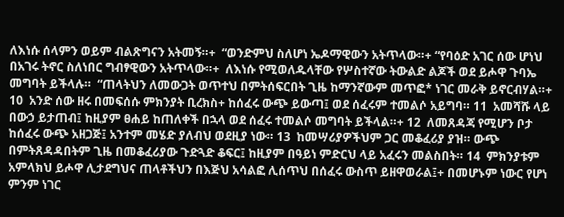ለእነሱ ሰላምን ወይም ብልጽግናን አትመኝ።+  “ወንድምህ ስለሆነ ኤዶማዊውን አትጥላው።+ “የባዕድ አገር ሰው ሆነህ በአገሩ ትኖር ስለነበር ግብፃዊውን አትጥላው።+  ለእነሱ የሚወለዱላቸው የሦስተኛው ትውልድ ልጆች ወደ ይሖዋ ጉባኤ መግባት ይችላሉ።  “ጠላትህን ለመውጋት ወጥተህ በምትሰፍርበት ጊዜ ከማንኛውም መጥፎ* ነገር መራቅ ይኖርብሃል።+ 10  አንድ ሰው ዘሩ በመፍሰሱ ምክንያት ቢረክስ+ ከሰፈሩ ውጭ ይውጣ፤ ወደ ሰፈሩም ተመልሶ አይግባ። 11  አመሻሹ ላይ በውኃ ይታጠብ፤ ከዚያም ፀሐይ ከጠለቀች በኋላ ወደ ሰፈሩ ተመልሶ መግባት ይችላል።+ 12  ለመጸዳጃ የሚሆን ቦታ ከሰፈሩ ውጭ አዘጋጅ፤ አንተም መሄድ ያለብህ ወደዚያ ነው። 13  ከመሣሪያዎችህም ጋር መቆፈሪያ ያዝ። ውጭ በምትጸዳዳበትም ጊዜ በመቆፈሪያው ጉድጓድ ቆፍር፤ ከዚያም በዓይነ ምድርህ ላይ አፈሩን መልስበት። 14  ምክንያቱም አምላክህ ይሖዋ ሊታደግህና ጠላቶችህን በእጅህ አሳልፎ ሊሰጥህ በሰፈሩ ውስጥ ይዘዋወራል፤+ በመሆኑም ነውር የሆነ ምንም ነገር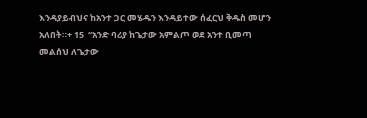እንዳያይብህና ከአንተ ጋር መሄዱን እንዳይተው ሰፈርህ ቅዱስ መሆን አለበት።+ 15  “አንድ ባሪያ ከጌታው አምልጦ ወደ አንተ ቢመጣ መልሰህ ለጌታው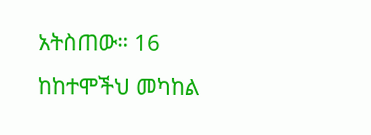አትስጠው። 16  ከከተሞችህ መካከል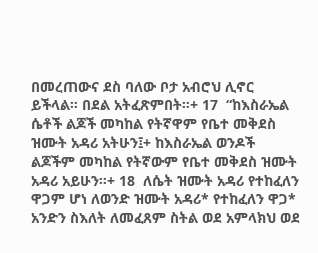በመረጠውና ደስ ባለው ቦታ አብሮህ ሊኖር ይችላል። በደል አትፈጽምበት።+ 17  “ከእስራኤል ሴቶች ልጆች መካከል የትኛዋም የቤተ መቅደስ ዝሙት አዳሪ አትሁን፤+ ከእስራኤል ወንዶች ልጆችም መካከል የትኛውም የቤተ መቅደስ ዝሙት አዳሪ አይሁን።+ 18  ለሴት ዝሙት አዳሪ የተከፈለን ዋጋም ሆነ ለወንድ ዝሙት አዳሪ* የተከፈለን ዋጋ* አንድን ስእለት ለመፈጸም ስትል ወደ አምላክህ ወደ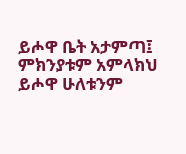ይሖዋ ቤት አታምጣ፤ ምክንያቱም አምላክህ ይሖዋ ሁለቱንም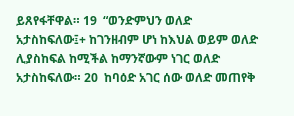ይጸየፋቸዋል። 19  “ወንድምህን ወለድ አታስከፍለው፤+ ከገንዘብም ሆነ ከእህል ወይም ወለድ ሊያስከፍል ከሚችል ከማንኛውም ነገር ወለድ አታስከፍለው። 20  ከባዕድ አገር ሰው ወለድ መጠየቅ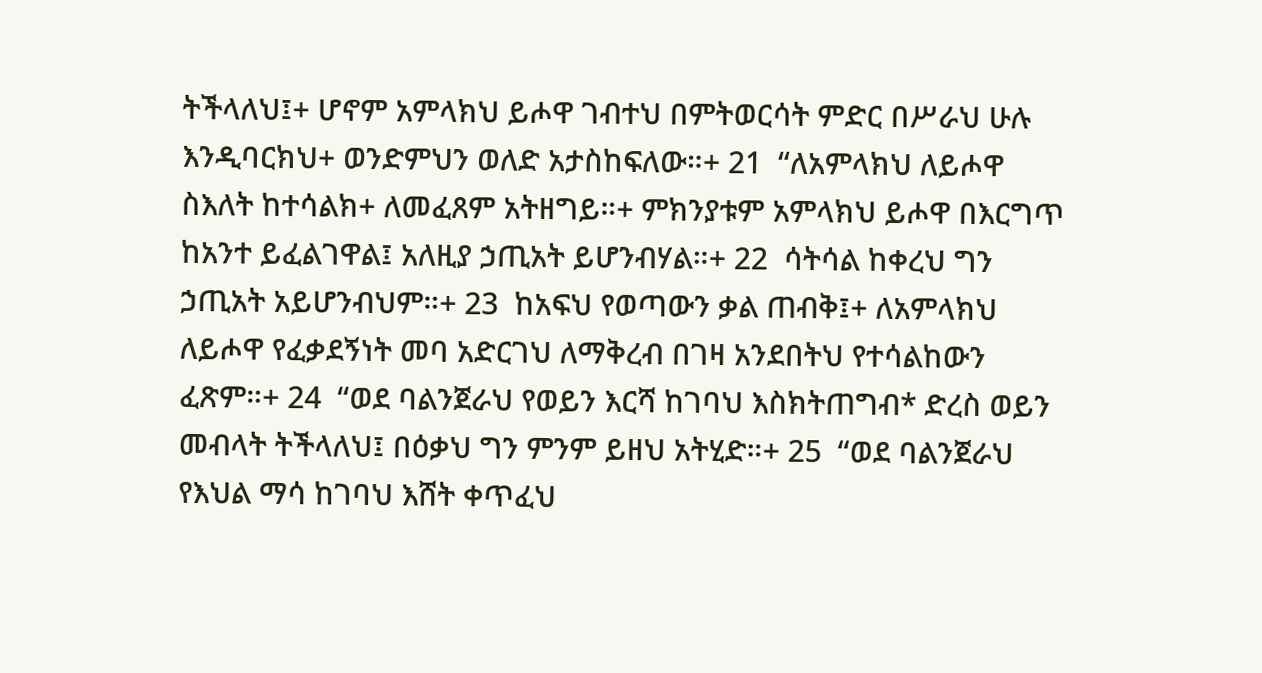ትችላለህ፤+ ሆኖም አምላክህ ይሖዋ ገብተህ በምትወርሳት ምድር በሥራህ ሁሉ እንዲባርክህ+ ወንድምህን ወለድ አታስከፍለው።+ 21  “ለአምላክህ ለይሖዋ ስእለት ከተሳልክ+ ለመፈጸም አትዘግይ።+ ምክንያቱም አምላክህ ይሖዋ በእርግጥ ከአንተ ይፈልገዋል፤ አለዚያ ኃጢአት ይሆንብሃል።+ 22  ሳትሳል ከቀረህ ግን ኃጢአት አይሆንብህም።+ 23  ከአፍህ የወጣውን ቃል ጠብቅ፤+ ለአምላክህ ለይሖዋ የፈቃደኝነት መባ አድርገህ ለማቅረብ በገዛ አንደበትህ የተሳልከውን ፈጽም።+ 24  “ወደ ባልንጀራህ የወይን እርሻ ከገባህ እስክትጠግብ* ድረስ ወይን መብላት ትችላለህ፤ በዕቃህ ግን ምንም ይዘህ አትሂድ።+ 25  “ወደ ባልንጀራህ የእህል ማሳ ከገባህ እሸት ቀጥፈህ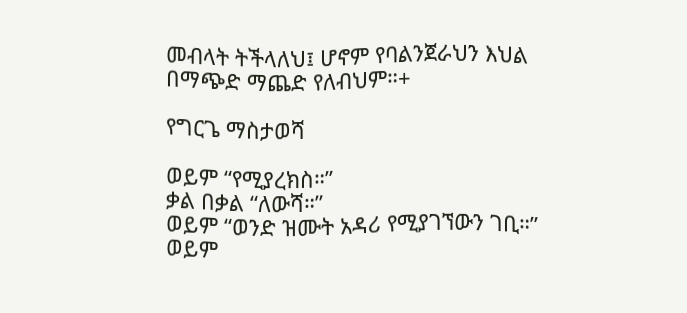መብላት ትችላለህ፤ ሆኖም የባልንጀራህን እህል በማጭድ ማጨድ የለብህም።+

የግርጌ ማስታወሻ

ወይም “የሚያረክስ።”
ቃል በቃል “ለውሻ።”
ወይም “ወንድ ዝሙት አዳሪ የሚያገኘውን ገቢ።”
ወይም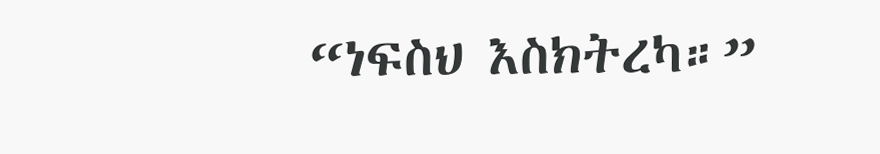“ነፍስህ እስክትረካ።”